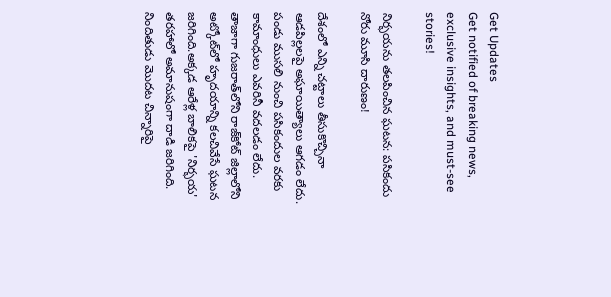Get Updates
Get notified of breaking news, exclusive insights, and must-see stories!

నిర్భయను తలపించిన ఘటన: పసికందు నోరు మూసి దారుణం!

దేశంలో ఎన్ని చట్టాలు తీసుకొచ్చినా ఆడపిల్లలపై అఘాయిత్యాలు ఆగడం లేదు. పండు ముసలి నుంచి పసికందుల వరకు కామాంధులు ఎవరినీ వదలడం లేదు. తాజాగా గుజరాత్‌లోని రాజ్‌కోట్ జిల్లాలోని అట్కోట్‌లో హృదయాన్ని కలచివేసే ఘటన జరిగింది.అక్కడ ఆరేళ్ల బాలికపై 'నిర్భయ' తరహాలో అమానుషంగా దాడి జరిగింది. నిందితుడు మొదట చిన్నారిపై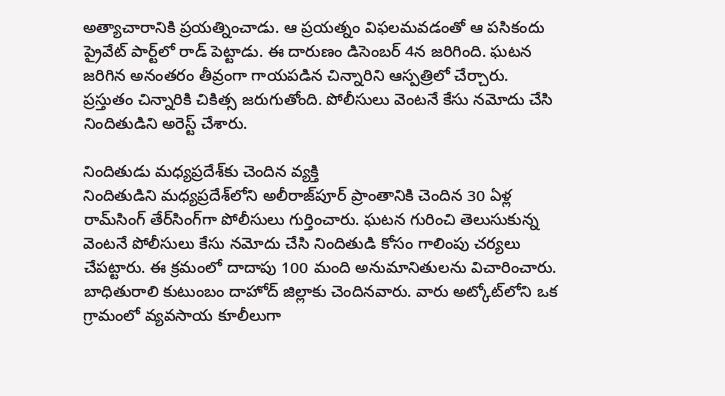అత్యాచారానికి ప్రయత్నించాడు. ఆ ప్రయత్నం విఫలమవడంతో ఆ పసికందు ప్రైవేట్ పార్ట్‌లో రాడ్ పెట్టాడు. ఈ దారుణం డిసెంబర్ 4న జరిగింది. ఘటన జరిగిన అనంతరం తీవ్రంగా గాయపడిన చిన్నారిని ఆస్పత్రిలో చేర్చారు. ప్రస్తుతం చిన్నారికి చికిత్స జరుగుతోంది. పోలీసులు వెంటనే కేసు నమోదు చేసి నిందితుడిని అరెస్ట్ చేశారు.

నిందితుడు మధ్యప్రదేశ్‌కు చెందిన వ్యక్తి
నిందితుడిని మధ్యప్రదేశ్‌లోని అలీరాజ్‌పూర్ ప్రాంతానికి చెందిన 30 ఏళ్ల రామ్‌సింగ్ తేర్‌సింగ్‌గా పోలీసులు గుర్తించారు. ఘటన గురించి తెలుసుకున్న వెంటనే పోలీసులు కేసు నమోదు చేసి నిందితుడి కోసం గాలింపు చర్యలు చేపట్టారు. ఈ క్రమంలో దాదాపు 100 మంది అనుమానితులను విచారించారు.
బాధితురాలి కుటుంబం దాహోద్ జిల్లాకు చెందినవారు. వారు అట్కోట్‌లోని ఒక గ్రామంలో వ్యవసాయ కూలీలుగా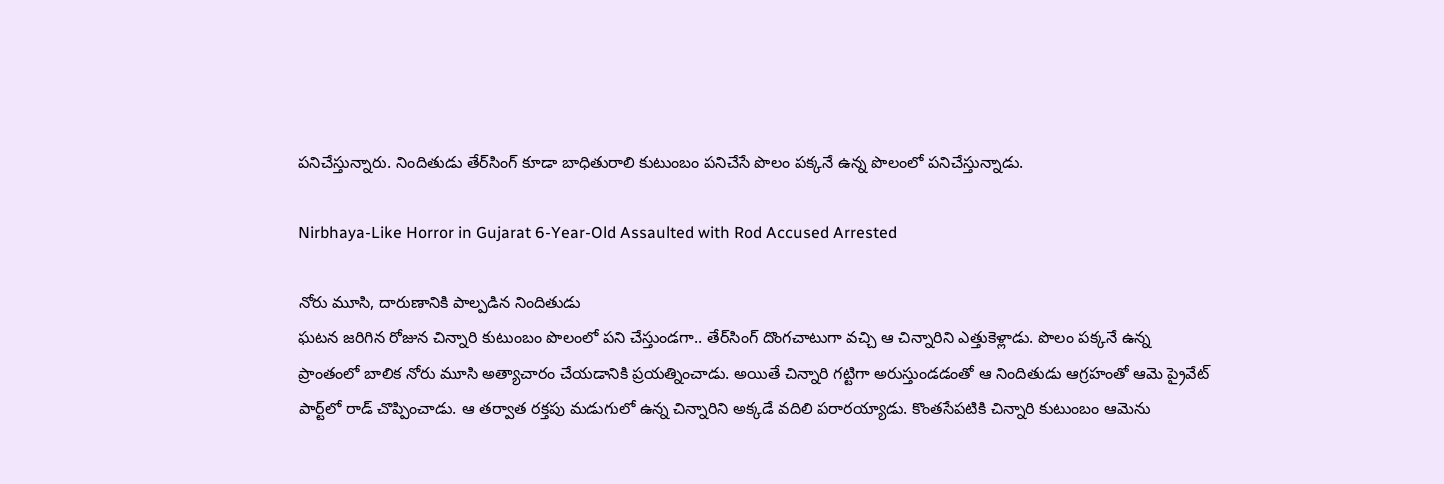పనిచేస్తున్నారు. నిందితుడు తేర్‌సింగ్ కూడా బాధితురాలి కుటుంబం పనిచేసే పొలం పక్కనే ఉన్న పొలంలో పనిచేస్తున్నాడు.

Nirbhaya-Like Horror in Gujarat 6-Year-Old Assaulted with Rod Accused Arrested

నోరు మూసి, దారుణానికి పాల్పడిన నిందితుడు
ఘటన జరిగిన రోజున చిన్నారి కుటుంబం పొలంలో పని చేస్తుండగా.. తేర్‌సింగ్ దొంగచాటుగా వచ్చి ఆ చిన్నారిని ఎత్తుకెళ్లాడు. పొలం పక్కనే ఉన్న ప్రాంతంలో బాలిక నోరు మూసి అత్యాచారం చేయడానికి ప్రయత్నించాడు. అయితే చిన్నారి గట్టిగా అరుస్తుండడంతో ఆ నిందితుడు ఆగ్రహంతో ఆమె ప్రైవేట్ పార్ట్‌లో రాడ్ చొప్పించాడు. ఆ తర్వాత రక్తపు మడుగులో ఉన్న చిన్నారిని అక్కడే వదిలి పరారయ్యాడు. కొంతసేపటికి చిన్నారి కుటుంబం ఆమెను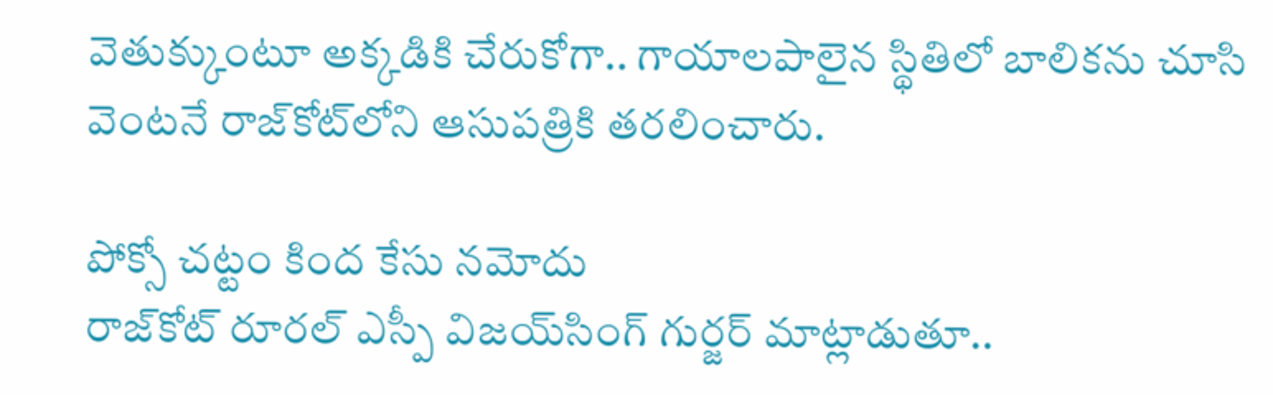వెతుక్కుంటూ అక్కడికి చేరుకోగా.. గాయాలపాలైన స్థితిలో బాలికను చూసి వెంటనే రాజ్‌కోట్‌లోని ఆసుపత్రికి తరలించారు.

పోక్సో చట్టం కింద కేసు నమోదు
రాజ్‌కోట్ రూరల్ ఎస్పీ విజయ్‌సింగ్ గుర్జర్ మాట్లాడుతూ..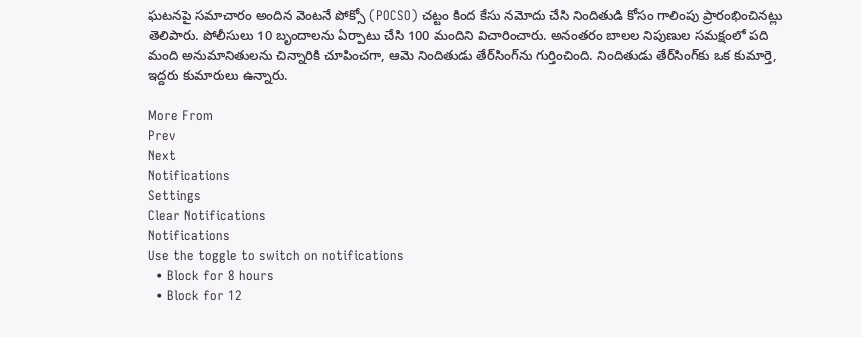ఘటనపై సమాచారం అందిన వెంటనే పోక్సో (POCSO) చట్టం కింద కేసు నమోదు చేసి నిందితుడి కోసం గాలింపు ప్రారంభించినట్లు తెలిపారు. పోలీసులు 10 బృందాలను ఏర్పాటు చేసి 100 మందిని విచారించారు. అనంతరం బాలల నిపుణుల సమక్షంలో పది మంది అనుమానితులను చిన్నారికి చూపించగా, ఆమె నిందితుడు తేర్‌సింగ్‌ను గుర్తించింది. నిందితుడు తేర్‌సింగ్‌కు ఒక కుమార్తె, ఇద్దరు కుమారులు ఉన్నారు.

More From
Prev
Next
Notifications
Settings
Clear Notifications
Notifications
Use the toggle to switch on notifications
  • Block for 8 hours
  • Block for 12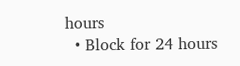hours
  • Block for 24 hours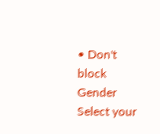• Don't block
Gender
Select your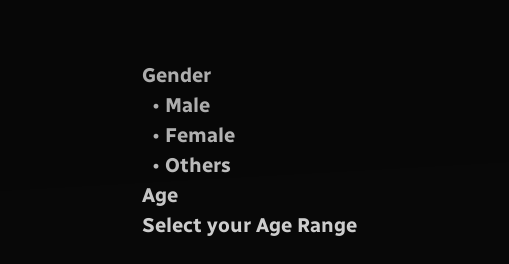Gender
  • Male
  • Female
  • Others
Age
Select your Age Range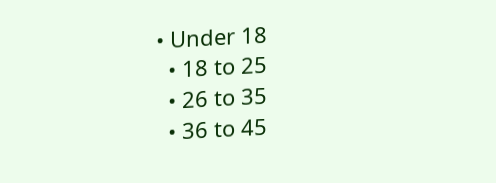• Under 18
  • 18 to 25
  • 26 to 35
  • 36 to 45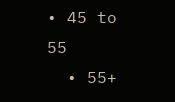• 45 to 55
  • 55+